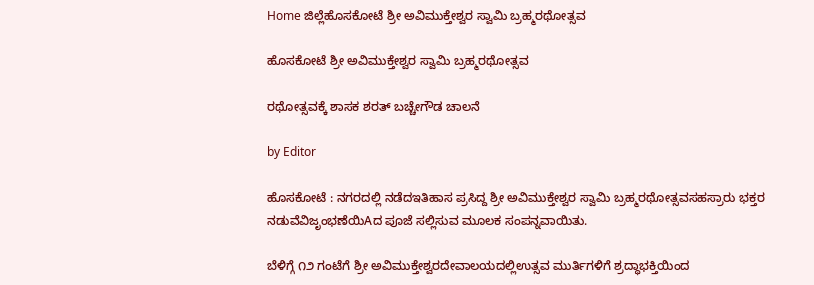Home ಜಿಲ್ಲೆಹೊಸಕೋಟೆ ಶ್ರೀ ಅವಿಮುಕ್ತೇಶ್ವರ ಸ್ವಾಮಿ ಬ್ರಹ್ಮರಥೋತ್ಸವ

ಹೊಸಕೋಟೆ ಶ್ರೀ ಅವಿಮುಕ್ತೇಶ್ವರ ಸ್ವಾಮಿ ಬ್ರಹ್ಮರಥೋತ್ಸವ

ರಥೋತ್ಸವಕ್ಕೆ ಶಾಸಕ ಶರತ್ ಬಚ್ಚೇಗೌಡ ಚಾಲನೆ

by Editor

ಹೊಸಕೋಟೆ : ನಗರದಲ್ಲಿ ನಡೆದಇತಿಹಾಸ ಪ್ರಸಿದ್ದ ಶ್ರೀ ಅವಿಮುಕ್ತೇಶ್ವರ ಸ್ವಾಮಿ ಬ್ರಹ್ಮರಥೋತ್ಸವಸಹಸ್ರಾರು ಭಕ್ತರ ನಡುವೆವಿಜೃಂಭಣೆಯಿAದ ಪೂಜೆ ಸಲ್ಲಿಸುವ ಮೂಲಕ ಸಂಪನ್ನವಾಯಿತು.

ಬೆಳಿಗ್ಗೆ ೧೨ ಗಂಟೆಗೆ ಶ್ರೀ ಅವಿಮುಕ್ತೇಶ್ವರದೇವಾಲಯದಲ್ಲಿಉತ್ಸವ ಮುರ್ತಿಗಳಿಗೆ ಶ್ರದ್ಧಾಭಕ್ತಿಯಿಂದ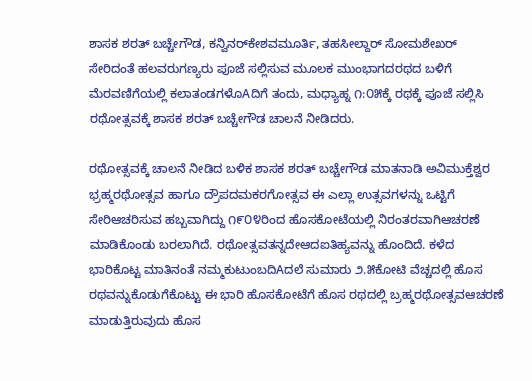ಶಾಸಕ ಶರತ್ ಬಚ್ಚೇಗೌಡ, ಕನ್ವಿನರ್‌ಕೇಶವಮೂರ್ತಿ, ತಹಸೀಲ್ದಾರ್ ಸೋಮಶೇಖರ್ ಸೇರಿದಂತೆ ಹಲವರುಗಣ್ಯರು ಪೂಜೆ ಸಲ್ಲಿಸುವ ಮೂಲಕ ಮುಂಭಾಗದರಥದ ಬಳಿಗೆ ಮೆರವಣಿಗೆಯಲ್ಲಿ ಕಲಾತಂಡಗಳೊAದಿಗೆ ತಂದು, ಮಧ್ಯಾಹ್ನ ೧:೦೫ಕ್ಕೆ ರಥಕ್ಕೆ ಪೂಜೆ ಸಲ್ಲಿಸಿ ರಥೋತ್ಸವಕ್ಕೆ ಶಾಸಕ ಶರತ್ ಬಚ್ಚೇಗೌಡ ಚಾಲನೆ ನೀಡಿದರು.

ರಥೋತ್ಸವಕ್ಕೆ ಚಾಲನೆ ನೀಡಿದ ಬಳಿಕ ಶಾಸಕ ಶರತ್ ಬಚ್ಚೇಗೌಡ ಮಾತನಾಡಿ ಅವಿಮುಕ್ತೆಶ್ವರ ಭ್ರಹ್ಮರಥೋತ್ಸವ ಹಾಗೂ ದ್ರೌಪದಮಕರಗೋತ್ಸವ ಈ ಎಲ್ಲಾ ಉತ್ಸವಗಳನ್ನು ಒಟ್ಟಿಗೆ ಸೇರಿಆಚರಿಸುವ ಹಬ್ಬವಾಗಿದ್ದು ೧೯೦೪ರಿಂದ ಹೊಸಕೋಟೆಯಲ್ಲಿ ನಿರಂತರವಾಗಿಆಚರಣೆ ಮಾಡಿಕೊಂಡು ಬರಲಾಗಿದೆ. ರಥೋತ್ಸವತನ್ನದೇಆದಐತಿಹ್ಯವನ್ನು ಹೊಂದಿದೆ. ಕಳೆದ ಭಾರಿಕೊಟ್ಟ ಮಾತಿನಂತೆ ನಮ್ಮಕುಟುಂಬದಿAದಲೆ ಸುಮಾರು ೨.೫ಕೋಟಿ ವೆಚ್ಚದಲ್ಲಿ ಹೊಸ ರಥವನ್ನುಕೊಡುಗೆಕೊಟ್ಟು ಈ ಭಾರಿ ಹೊಸಕೋಟೆಗೆ ಹೊಸ ರಥದಲ್ಲಿ ಬ್ರಹ್ಮರಥೋತ್ಸವಆಚರಣೆ ಮಾಡುತ್ತಿರುವುದು ಹೊಸ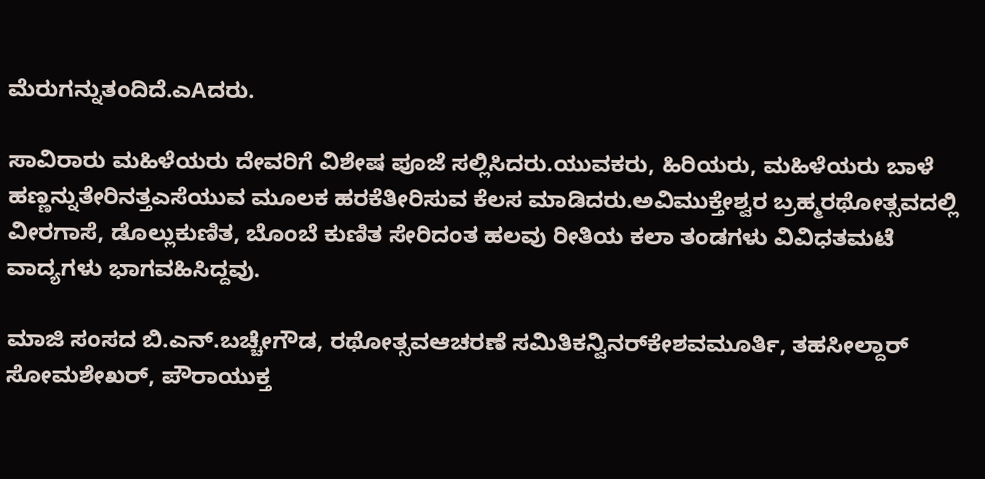ಮೆರುಗನ್ನುತಂದಿದೆ.ಎAದರು.

ಸಾವಿರಾರು ಮಹಿಳೆಯರು ದೇವರಿಗೆ ವಿಶೇಷ ಪೂಜೆ ಸಲ್ಲಿಸಿದರು.ಯುವಕರು, ಹಿರಿಯರು, ಮಹಿಳೆಯರು ಬಾಳೆ ಹಣ್ಣನ್ನುತೇರಿನತ್ತಎಸೆಯುವ ಮೂಲಕ ಹರಕೆತೀರಿಸುವ ಕೆಲಸ ಮಾಡಿದರು.ಅವಿಮುಕ್ತೇಶ್ವರ ಬ್ರಹ್ಮರಥೋತ್ಸವದಲ್ಲಿ ವೀರಗಾಸೆ, ಡೊಲ್ಲುಕುಣಿತ, ಬೊಂಬೆ ಕುಣಿತ ಸೇರಿದಂತ ಹಲವು ರೀತಿಯ ಕಲಾ ತಂಡಗಳು ವಿವಿಧತಮಟೆ ವಾದ್ಯಗಳು ಭಾಗವಹಿಸಿದ್ದವು.

ಮಾಜಿ ಸಂಸದ ಬಿ.ಎನ್.ಬಚ್ಚೇಗೌಡ, ರಥೋತ್ಸವಆಚರಣೆ ಸಮಿತಿಕನ್ವಿನರ್‌ಕೇಶವಮೂರ್ತಿ, ತಹಸೀಲ್ದಾರ್ ಸೋಮಶೇಖರ್, ಪೌರಾಯುಕ್ತ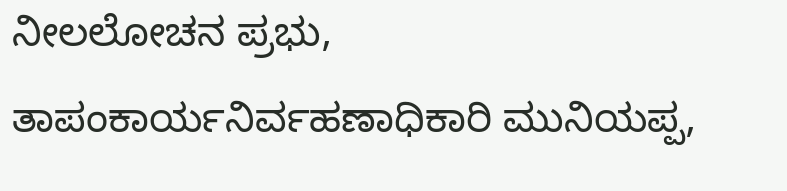ನೀಲಲೋಚನ ಪ್ರಭು, ತಾಪಂಕಾರ್ಯನಿರ್ವಹಣಾಧಿಕಾರಿ ಮುನಿಯಪ್ಪ,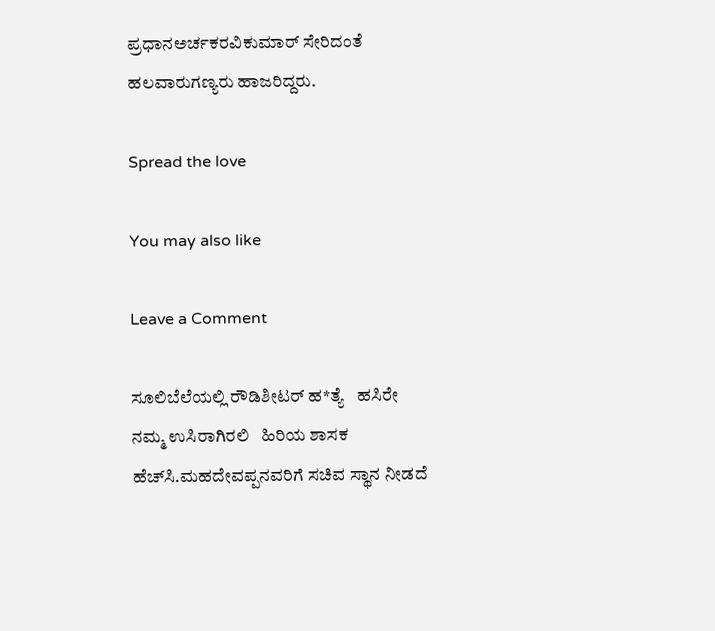ಪ್ರಧಾನಅರ್ಚಕರವಿಕುಮಾರ್ ಸೇರಿದಂತೆ ಹಲವಾರುಗಣ್ಯರು ಹಾಜರಿದ್ದರು.

Spread the love

You may also like

Leave a Comment

ಸೂಲಿಬೆಲೆಯಲ್ಲಿ ರೌಡಿಶೀಟರ್ ಹ*ತ್ಯೆ   ಹಸಿರೇ ನಮ್ಮ ಉಸಿರಾಗಿರಲಿ   ಹಿರಿಯ ಶಾಸಕ ಹೆಚ್‌ಸಿ.ಮಹದೇವಪ್ಪನವರಿಗೆ ಸಚಿವ ಸ್ಥಾನ ನೀಡದೆ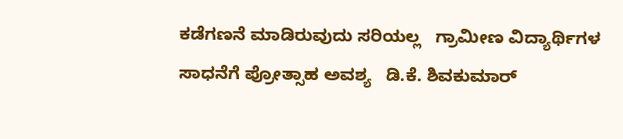ಕಡೆಗಣನೆ ಮಾಡಿರುವುದು ಸರಿಯಲ್ಲ   ಗ್ರಾಮೀಣ ವಿದ್ಯಾರ್ಥಿಗಳ ಸಾಧನೆಗೆ ಪ್ರೋತ್ಸಾಹ ಅವಶ್ಯ   ಡಿ.ಕೆ. ಶಿವಕುಮಾರ್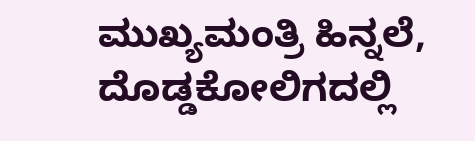ಮುಖ್ಯಮಂತ್ರಿ ಹಿನ್ನಲೆ, ದೊಡ್ಡಕೋಲಿಗದಲ್ಲಿ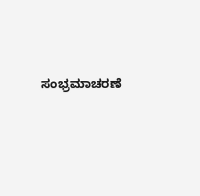ಸಂಭ್ರಮಾಚರಣೆ